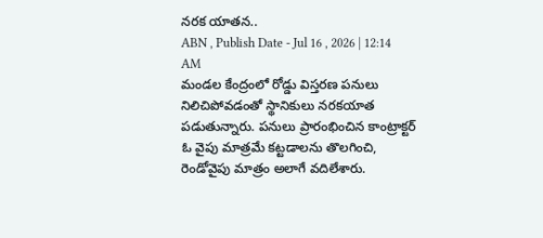నరక యాతన..
ABN , Publish Date - Jul 16 , 2026 | 12:14 AM
మండల కేంద్రంలో రోడ్డు విస్తరణ పనులు నిలిచిపోవడంతో స్థానికులు నరకయాత పడుతున్నారు. పనులు ప్రారంభించిన కాంట్రాక్టర్ ఓ వైపు మాత్రమే కట్టడాలను తొలగించి, రెండోవైపు మాత్రం అలాగే వదిలేశారు.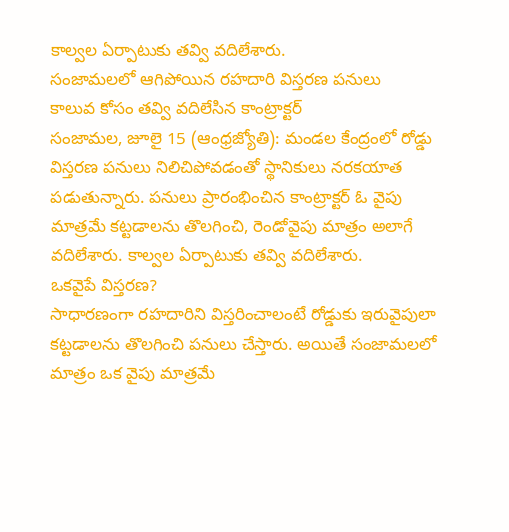కాల్వల ఏర్పాటుకు తవ్వి వదిలేశారు.
సంజామలలో ఆగిపోయిన రహదారి విస్తరణ పనులు
కాలువ కోసం తవ్వి వదిలేసిన కాంట్రాక్టర్
సంజామల, జూలై 15 (ఆంధ్రజ్యోతి): మండల కేంద్రంలో రోడ్డు విస్తరణ పనులు నిలిచిపోవడంతో స్థానికులు నరకయాత పడుతున్నారు. పనులు ప్రారంభించిన కాంట్రాక్టర్ ఓ వైపు మాత్రమే కట్టడాలను తొలగించి, రెండోవైపు మాత్రం అలాగే వదిలేశారు. కాల్వల ఏర్పాటుకు తవ్వి వదిలేశారు.
ఒకవైపే విస్తరణ?
సాధారణంగా రహదారిని విస్తరించాలంటే రోడ్డుకు ఇరువైపులా కట్టడాలను తొలగించి పనులు చేస్తారు. అయితే సంజామలలో మాత్రం ఒక వైపు మాత్రమే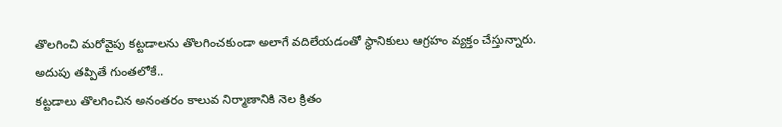తొలగించి మరోవైపు కట్టడాలను తొలగించకుండా అలాగే వదిలేయడంతో స్థానికులు ఆగ్రహం వ్యక్తం చేస్తున్నారు.
అదుపు తప్పితే గుంతలోకే..
కట్టడాలు తొలగించిన అనంతరం కాలువ నిర్మాణానికి నెల క్రితం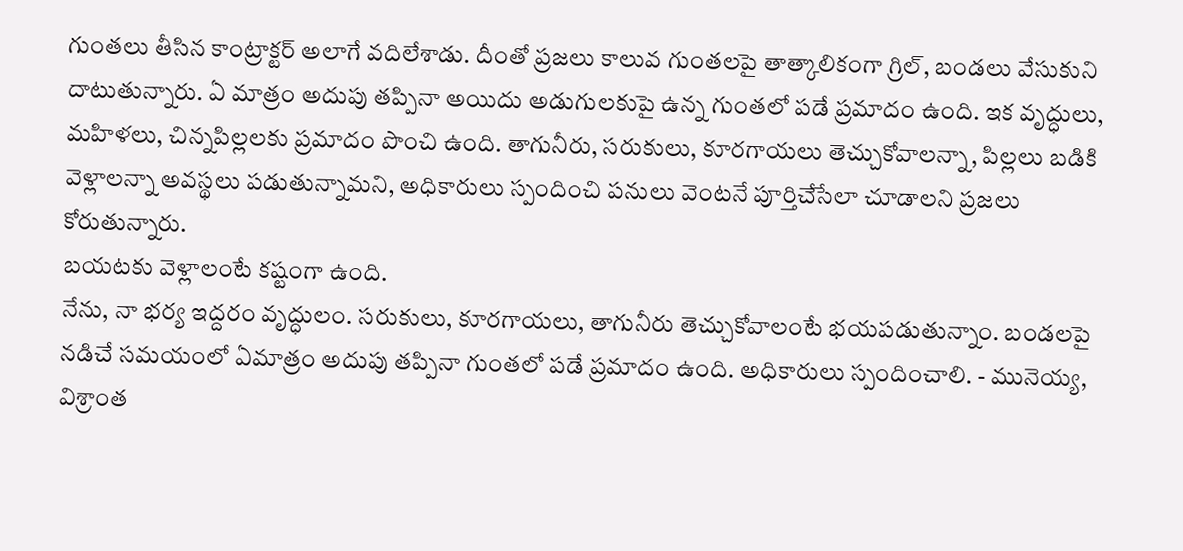గుంతలు తీసిన కాంట్రాక్టర్ అలాగే వదిలేశాడు. దీంతో ప్రజలు కాలువ గుంతలపై తాత్కాలికంగా గ్రిల్, బండలు వేసుకుని దాటుతున్నారు. ఏ మాత్రం అదుపు తప్పినా అయిదు అడుగులకుపై ఉన్న గుంతలో పడే ప్రమాదం ఉంది. ఇక వృద్ధులు, మహిళలు, చిన్నపిల్లలకు ప్రమాదం పొంచి ఉంది. తాగునీరు, సరుకులు, కూరగాయలు తెచ్చుకోవాలన్నా, పిల్లలు బడికి వెళ్లాలన్నా అవస్థలు పడుతున్నామని, అధికారులు స్పందించి పనులు వెంటనే పూర్తిచేసేలా చూడాలని ప్రజలు కోరుతున్నారు.
బయటకు వెళ్లాలంటే కష్టంగా ఉంది.
నేను, నా భర్య ఇద్దరం వృద్ధులం. సరుకులు, కూరగాయలు, తాగునీరు తెచ్చుకోవాలంటే భయపడుతున్నాం. బండలపై నడిచే సమయంలో ఏమాత్రం అదుపు తప్పినా గుంతలో పడే ప్రమాదం ఉంది. అధికారులు స్పందించాలి. - మునెయ్య, విశ్రాంత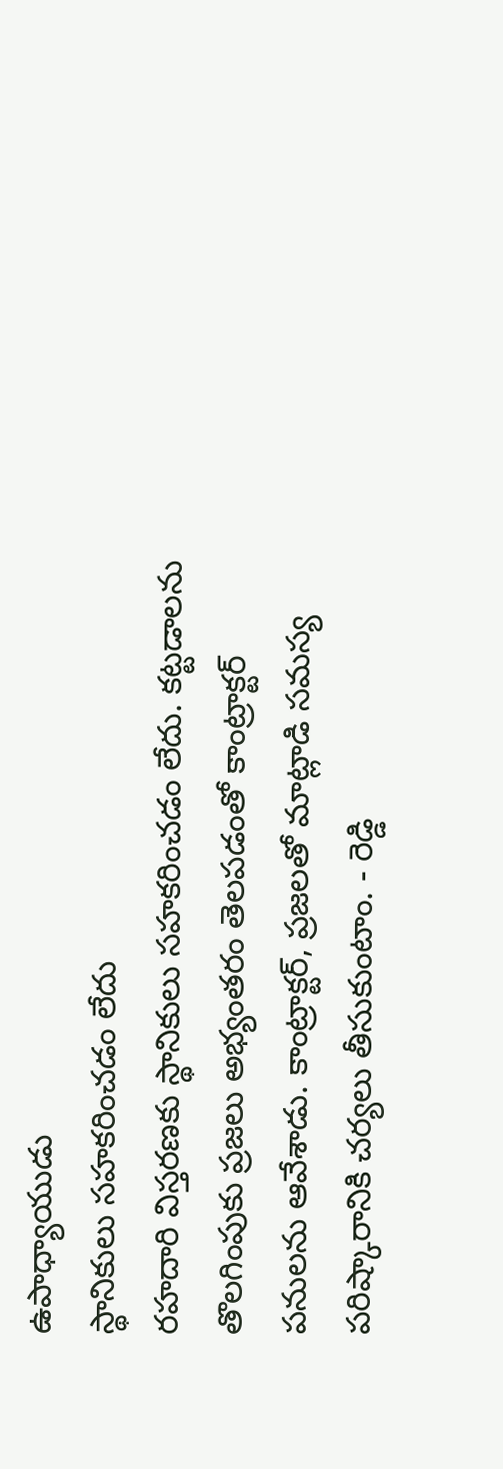ఉపాధ్యాయుడు
స్థానికులు సహకరించడం లేదు
రహదారి విస్తరణకు స్థానికులు సహకరించడం లేదు. కట్టడాలను తొలగింపుకు ప్రజలు అభ్యంతరం తెలపడంతో కాంట్రాక్టర్ పనులను ఆవేశాడు. కాంట్రాక్టర్, ప్రజలతో మాట్లాడి సమస్య పరిష్కారానికి చర్యలు తీసుకుంటాం. - రెడ్డి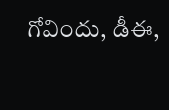గోవిందు, డీఈ,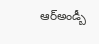ఆర్అండ్బీ